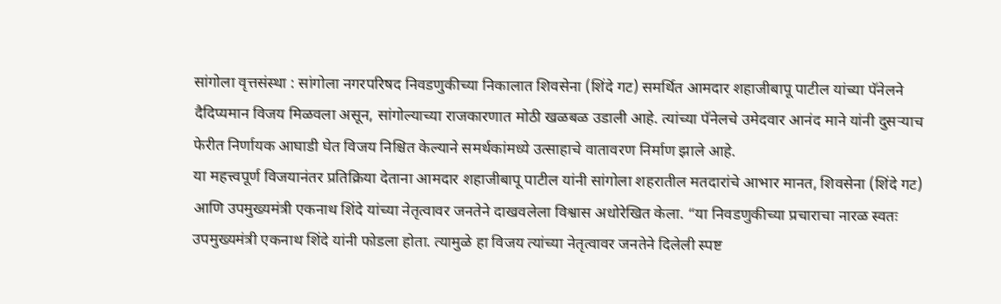सांगोला वृत्तसंस्था : सांगोला नगरपरिषद निवडणुकीच्या निकालात शिवसेना (शिंदे गट) समर्थित आमदार शहाजीबापू पाटील यांच्या पॅनेलने दैदिप्यमान विजय मिळवला असून, सांगोल्याच्या राजकारणात मोठी खळबळ उडाली आहे. त्यांच्या पॅनेलचे उमेदवार आनंद माने यांनी दुसऱ्याच फेरीत निर्णायक आघाडी घेत विजय निश्चित केल्याने समर्थकांमध्ये उत्साहाचे वातावरण निर्माण झाले आहे.
या महत्त्वपूर्ण विजयानंतर प्रतिक्रिया देताना आमदार शहाजीबापू पाटील यांनी सांगोला शहरातील मतदारांचे आभार मानत, शिवसेना (शिंदे गट) आणि उपमुख्यमंत्री एकनाथ शिंदे यांच्या नेतृत्वावर जनतेने दाखवलेला विश्वास अधोरेखित केला. “या निवडणुकीच्या प्रचाराचा नारळ स्वतः उपमुख्यमंत्री एकनाथ शिंदे यांनी फोडला होता. त्यामुळे हा विजय त्यांच्या नेतृत्वावर जनतेने दिलेली स्पष्ट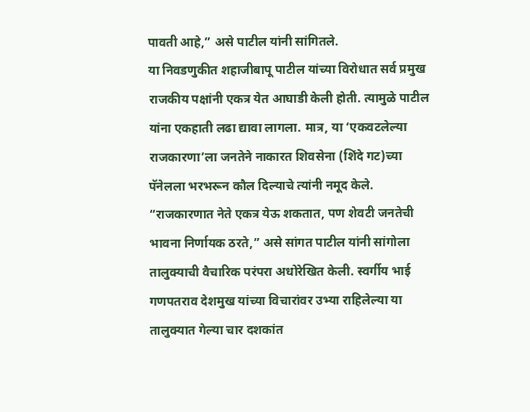पावती आहे,” असे पाटील यांनी सांगितले.
या निवडणुकीत शहाजीबापू पाटील यांच्या विरोधात सर्व प्रमुख राजकीय पक्षांनी एकत्र येत आघाडी केली होती. त्यामुळे पाटील यांना एकहाती लढा द्यावा लागला. मात्र, या ‘एकवटलेल्या राजकारणा’ला जनतेने नाकारत शिवसेना (शिंदे गट)च्या पॅनेलला भरभरून कौल दिल्याचे त्यांनी नमूद केले.
“राजकारणात नेते एकत्र येऊ शकतात, पण शेवटी जनतेची भावना निर्णायक ठरते,” असे सांगत पाटील यांनी सांगोला तालुक्याची वैचारिक परंपरा अधोरेखित केली. स्वर्गीय भाई गणपतराव देशमुख यांच्या विचारांवर उभ्या राहिलेल्या या तालुक्यात गेल्या चार दशकांत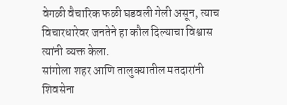वेगळी वैचारिक फळी घडवली गेली असून, त्याच विचारधारेवर जनतेने हा कौल दिल्याचा विश्वास त्यांनी व्यक्त केला.
सांगोला शहर आणि तालुक्यातील मतदारांनी शिवसेना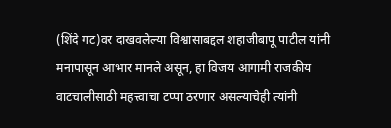(शिंदे गट)वर दाखवलेल्या विश्वासाबद्दल शहाजीबापू पाटील यांनी मनापासून आभार मानले असून, हा विजय आगामी राजकीय वाटचालीसाठी महत्त्वाचा टप्पा ठरणार असल्याचेही त्यांनी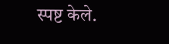स्पष्ट केले.